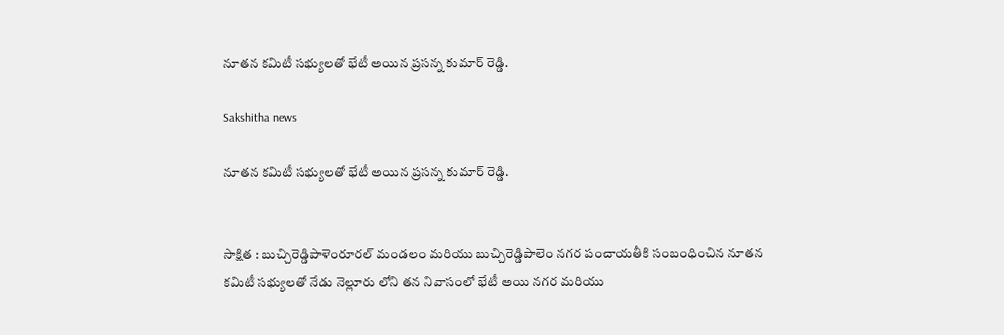నూతన కమిటీ సభ్యులతో భేటీ అయిన ప్రసన్న కుమార్ రెడ్డి.

Sakshitha news

నూతన కమిటీ సభ్యులతో భేటీ అయిన ప్రసన్న కుమార్ రెడ్డి.


సాక్షిత : బుచ్చిరెడ్డిపాళెంరూరల్ మండలం మరియు బుచ్చిరెడ్డిపాలెం నగర పంచాయతీకి సంబంధించిన నూతన కమిటీ సభ్యులతో నేడు నెల్లూరు లోని తన నివాసంలో భేటీ అయి నగర మరియు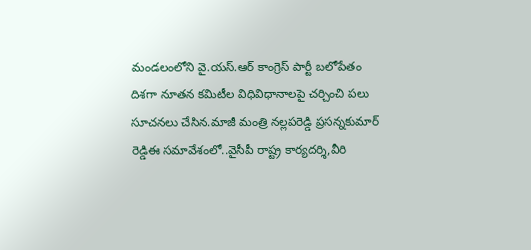మండలంలోని వై.యస్.ఆర్ కాంగ్రెస్ పార్టీ బలోపేతం దిశగా నూతన కమిటీల విధివిధానాలపై చర్చించి పలు సూచనలు చేసిన.మాజీ మంత్రి నల్లపరెడ్డి ప్రసన్నకుమార్ రెడ్డిఈ సమావేశంలో..వైసీపీ రాష్ట్ర కార్యదర్శి,వీరి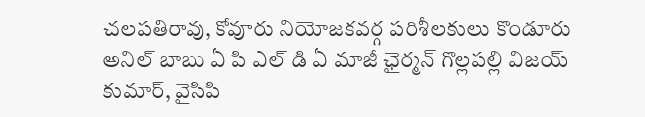చలపతిరావు, కోవూరు నియోజకవర్గ పరిశీలకులు కొండూరు అనిల్ బాబు ఏ పి ఎల్ డి ఏ మాజీ ఛైర్మన్ గొల్లపల్లి విజయ్ కుమార్, వైసిపి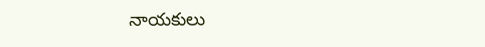నాయకులు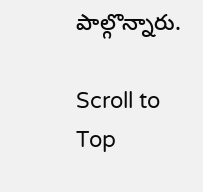పాల్గొన్నారు.

Scroll to Top